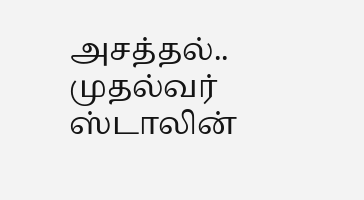அசத்தல்.. முதல்வர் ஸ்டாலின்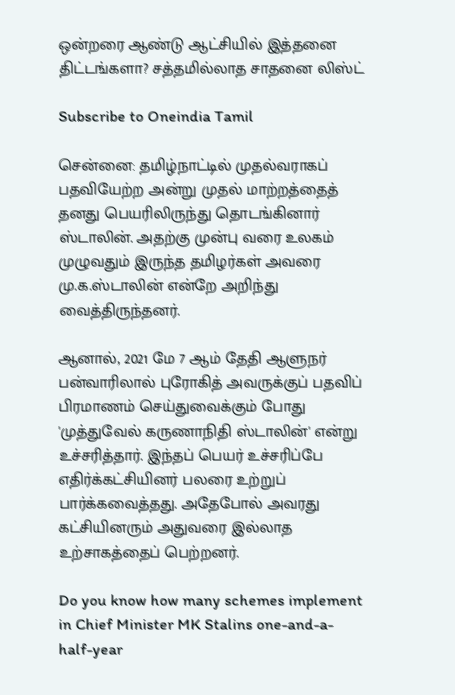ஒன்றரை ஆண்டு ஆட்சியில் இத்தனை திட்டங்களா? சத்தமில்லாத சாதனை லிஸ்ட்

Subscribe to Oneindia Tamil

சென்னை: தமிழ்நாட்டில் முதல்வராகப் பதவியேற்ற அன்று முதல் மாற்றத்தைத் தனது பெயரிலிருந்து தொடங்கினார் ஸ்டாலின். அதற்கு முன்பு வரை உலகம் முழுவதும் இருந்த தமிழர்கள் அவரை மு.க.ஸ்டாலின் என்றே அறிந்து வைத்திருந்தனர்.

ஆனால், 2021 மே 7 ஆம் தேதி ஆளுநர் பன்வாரிலால் புரோகித் அவருக்குப் பதவிப் பிரமாணம் செய்துவைக்கும் போது 'முத்துவேல் கருணாநிதி ஸ்டாலின்' என்று உச்சரித்தார். இந்தப் பெயர் உச்சரிப்பே எதிர்க்கட்சியினர் பலரை உற்றுப் பார்க்கவைத்தது. அதேபோல் அவரது கட்சியினரும் அதுவரை இல்லாத உற்சாகத்தைப் பெற்றனர்.

Do you know how many schemes implement in Chief Minister MK Stalins one-and-a-half-year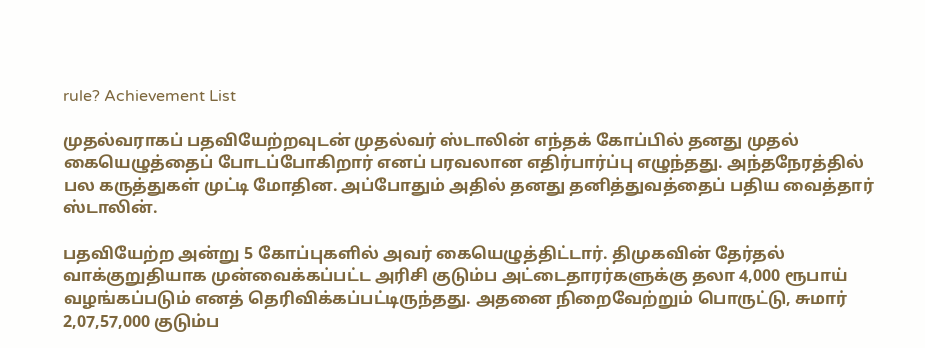rule? Achievement List

முதல்வராகப் பதவியேற்றவுடன் முதல்வர் ஸ்டாலின் எந்தக் கோப்பில் தனது முதல் கையெழுத்தைப் போடப்போகிறார் எனப் பரவலான எதிர்பார்ப்பு எழுந்தது. அந்தநேரத்தில் பல கருத்துகள் முட்டி மோதின. அப்போதும் அதில் தனது தனித்துவத்தைப் பதிய வைத்தார் ஸ்டாலின்.

பதவியேற்ற அன்று 5 கோப்புகளில் அவர் கையெழுத்திட்டார். திமுகவின் தேர்தல் வாக்குறுதியாக முன்வைக்கப்பட்ட அரிசி குடும்ப அட்டைதாரர்களுக்கு தலா 4,000 ரூபாய் வழங்கப்படும் எனத் தெரிவிக்கப்பட்டிருந்தது. அதனை நிறைவேற்றும் பொருட்டு, சுமார் 2,07,57,000 குடும்ப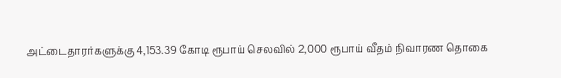அட்டைதாரர்களுக்கு 4,153.39 கோடி ரூபாய் செலவில் 2,000 ரூபாய் வீதம் நிவாரண தொகை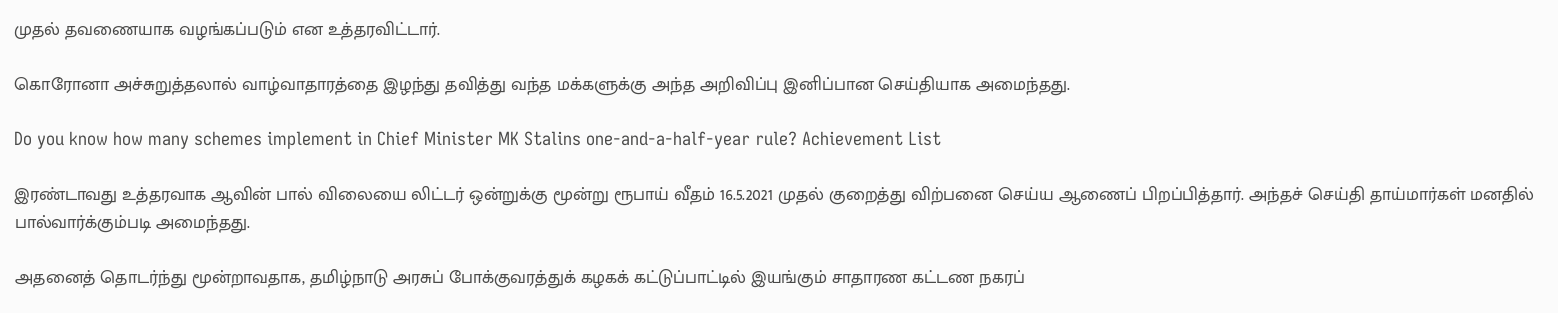முதல் தவணையாக வழங்கப்படும் என உத்தரவிட்டார்.

கொரோனா அச்சுறுத்தலால் வாழ்வாதாரத்தை இழந்து தவித்து வந்த மக்களுக்கு அந்த அறிவிப்பு இனிப்பான செய்தியாக அமைந்தது.

Do you know how many schemes implement in Chief Minister MK Stalins one-and-a-half-year rule? Achievement List

இரண்டாவது உத்தரவாக ஆவின் பால் விலையை லிட்டர் ஒன்றுக்கு மூன்று ரூபாய் வீதம் 16.5.2021 முதல் குறைத்து விற்பனை செய்ய ஆணைப் பிறப்பித்தார். அந்தச் செய்தி தாய்மார்கள் மனதில் பால்வார்க்கும்படி அமைந்தது.

அதனைத் தொடர்ந்து மூன்றாவதாக, தமிழ்நாடு அரசுப் போக்குவரத்துக் கழகக் கட்டுப்பாட்டில் இயங்கும் சாதாரண கட்டண நகரப்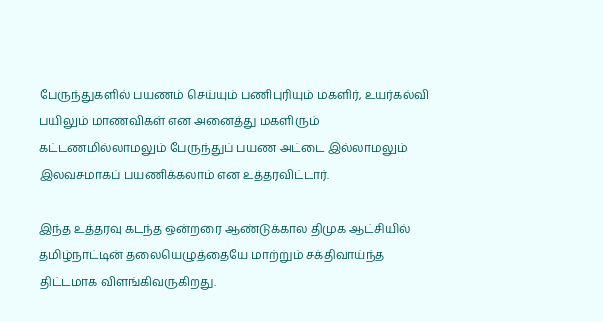பேருந்துகளில் பயணம் செய்யும் பணிபுரியும் மகளிர், உயர்கல்வி பயிலும் மாணவிகள் என அனைத்து மகளிரும் கட்டணமில்லாமலும் பேருந்துப் பயண அட்டை இல்லாமலும் இலவசமாகப் பயணிக்கலாம் என உத்தரவிட்டார்.

இந்த உத்தரவு கடந்த ஒன்றரை ஆண்டுக்கால திமுக ஆட்சியில் தமிழ்நாட்டின் தலையெழுத்தையே மாற்றும் சக்திவாய்ந்த திட்டமாக விளங்கிவருகிறது.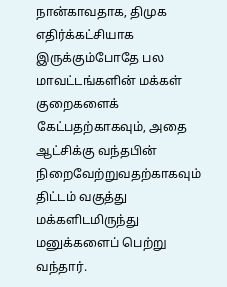நான்காவதாக, திமுக எதிர்க்கட்சியாக இருக்கும்போதே பல மாவட்டங்களின் மக்கள் குறைகளைக் கேட்பதற்காகவும், அதை ஆட்சிக்கு வந்தபின் நிறைவேற்றுவதற்காகவும் திட்டம் வகுத்து மக்களிடமிருந்து மனுக்களைப் பெற்று வந்தார்.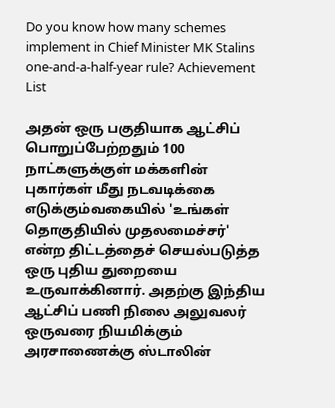Do you know how many schemes implement in Chief Minister MK Stalins one-and-a-half-year rule? Achievement List

அதன் ஒரு பகுதியாக ஆட்சிப் பொறுப்பேற்றதும் 100 நாட்களுக்குள் மக்களின் புகார்கள் மீது நடவடிக்கை எடுக்கும்வகையில் 'உங்கள் தொகுதியில் முதலமைச்சர்' என்ற திட்டத்தைச் செயல்படுத்த ஒரு புதிய துறையை உருவாக்கினார். அதற்கு இந்திய ஆட்சிப் பணி நிலை அலுவலர் ஒருவரை நியமிக்கும் அரசாணைக்கு ஸ்டாலின்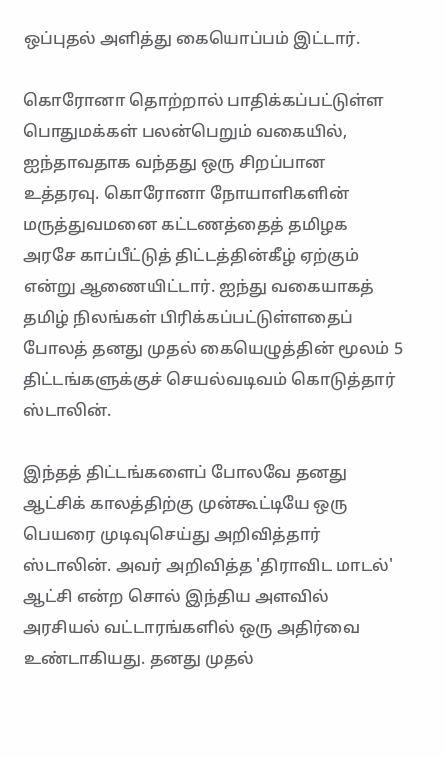ஒப்புதல் அளித்து கையொப்பம் இட்டார்.

கொரோனா தொற்றால் பாதிக்கப்பட்டுள்ள பொதுமக்கள் பலன்பெறும் வகையில், ஐந்தாவதாக வந்தது ஒரு சிறப்பான உத்தரவு. கொரோனா நோயாளிகளின் மருத்துவமனை கட்டணத்தைத் தமிழக அரசே காப்பீட்டுத் திட்டத்தின்கீழ் ஏற்கும் என்று ஆணையிட்டார். ஐந்து வகையாகத் தமிழ் நிலங்கள் பிரிக்கப்பட்டுள்ளதைப் போலத் தனது முதல் கையெழுத்தின் மூலம் 5 திட்டங்களுக்குச் செயல்வடிவம் கொடுத்தார் ஸ்டாலின்.

இந்தத் திட்டங்களைப் போலவே தனது ஆட்சிக் காலத்திற்கு முன்கூட்டியே ஒரு பெயரை முடிவுசெய்து அறிவித்தார் ஸ்டாலின். அவர் அறிவித்த 'திராவிட மாடல்' ஆட்சி என்ற சொல் இந்திய அளவில் அரசியல் வட்டாரங்களில் ஒரு அதிர்வை உண்டாகியது. தனது முதல்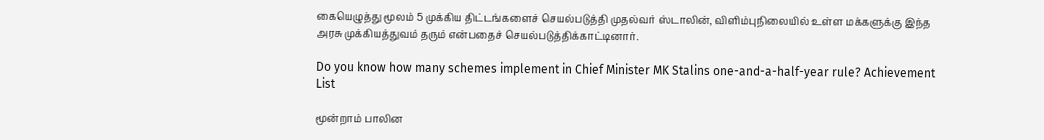கையெழுத்து மூலம் 5 முக்கிய திட்டங்களைச் செயல்படுத்தி முதல்வர் ஸ்டாலின், விளிம்புநிலையில் உள்ள மக்களுக்கு இந்த அரசு முக்கியத்துவம் தரும் என்பதைச் செயல்படுத்திக்காட்டினார்.

Do you know how many schemes implement in Chief Minister MK Stalins one-and-a-half-year rule? Achievement List

மூன்றாம் பாலின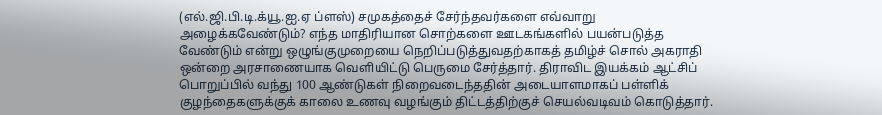(எல்.ஜி.பி.டி.க்யூ.ஐ.ஏ ப்ளஸ்) சமுகத்தைச் சேர்ந்தவர்களை எவ்வாறு அழைக்கவேண்டும்? எந்த மாதிரியான சொற்களை ஊடகங்களில் பயன்படுத்த வேண்டும் என்று ஒழுங்குமுறையை நெறிப்படுத்துவதற்காகத் தமிழ்ச் சொல் அகராதி ஒன்றை அரசாணையாக வெளியிட்டு பெருமை சேர்த்தார். திராவிட இயக்கம் ஆட்சிப் பொறுப்பில் வந்து 100 ஆண்டுகள் நிறைவடைந்ததின் அடையாளமாகப் பள்ளிக் குழந்தைகளுக்குக் காலை உணவு வழங்கும் திட்டத்திற்குச் செயல்வடிவம் கொடுத்தார்.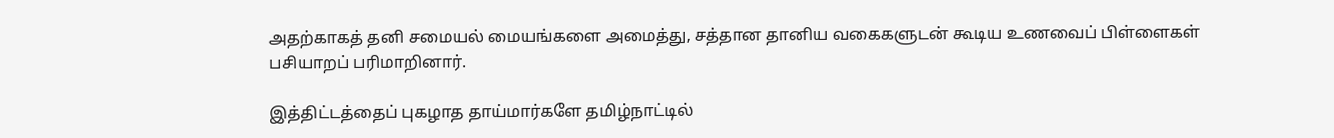அதற்காகத் தனி சமையல் மையங்களை அமைத்து, சத்தான தானிய வகைகளுடன் கூடிய உணவைப் பிள்ளைகள் பசியாறப் பரிமாறினார்.

இத்திட்டத்தைப் புகழாத தாய்மார்களே தமிழ்நாட்டில்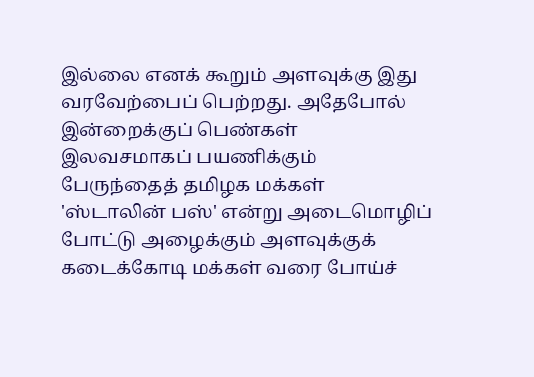இல்லை எனக் கூறும் அளவுக்கு இது வரவேற்பைப் பெற்றது. அதேபோல் இன்றைக்குப் பெண்கள் இலவசமாகப் பயணிக்கும் பேருந்தைத் தமிழக மக்கள் 'ஸ்டாலின் பஸ்' என்று அடைமொழிப் போட்டு அழைக்கும் அளவுக்குக் கடைக்கோடி மக்கள் வரை போய்ச்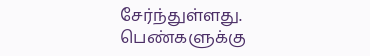சேர்ந்துள்ளது. பெண்களுக்கு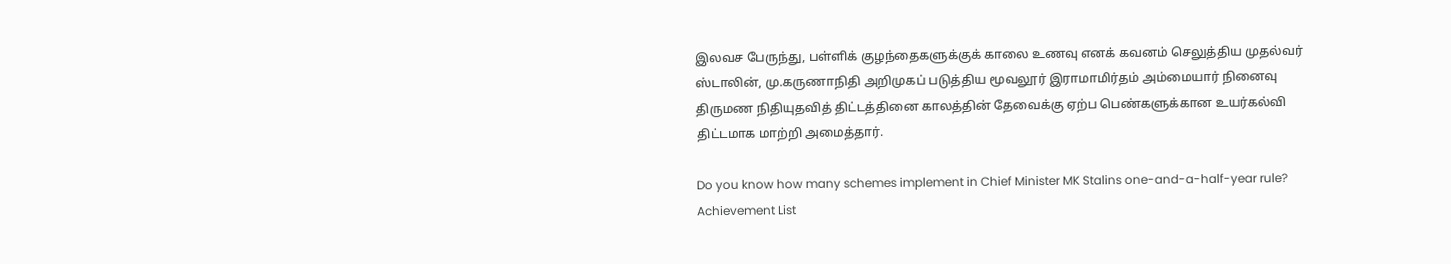இலவச பேருந்து, பள்ளிக் குழந்தைகளுக்குக் காலை உணவு எனக் கவனம் செலுத்திய முதல்வர் ஸ்டாலின், மு.கருணாநிதி அறிமுகப் படுத்திய மூவலூர் இராமாமிர்தம் அம்மையார் நினைவு திருமண நிதியுதவித் திட்டத்தினை காலத்தின் தேவைக்கு ஏற்ப பெண்களுக்கான உயர்கல்வி திட்டமாக மாற்றி அமைத்தார்.

Do you know how many schemes implement in Chief Minister MK Stalins one-and-a-half-year rule? Achievement List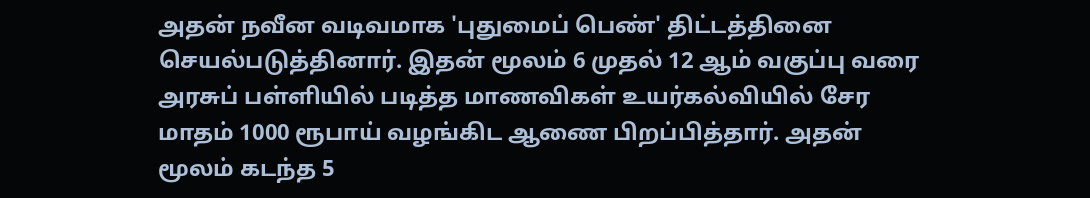அதன் நவீன வடிவமாக 'புதுமைப் பெண்' திட்டத்தினை செயல்படுத்தினார். இதன் மூலம் 6 முதல் 12 ஆம் வகுப்பு வரை அரசுப் பள்ளியில் படித்த மாணவிகள் உயர்கல்வியில் சேர மாதம் 1000 ரூபாய் வழங்கிட ஆணை பிறப்பித்தார். அதன் மூலம் கடந்த 5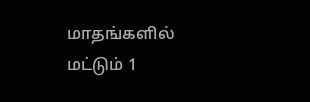மாதங்களில் மட்டும் 1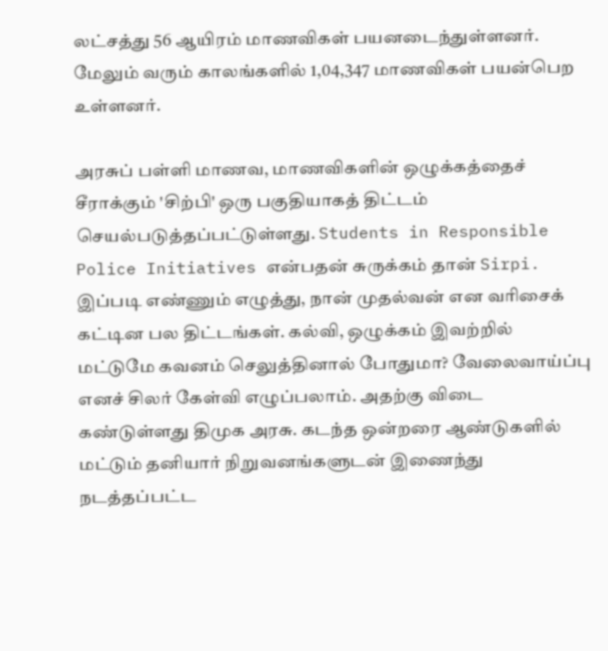லட்சத்து 56 ஆயிரம் மாணவிகள் பயனடைந்துள்ளனர். மேலும் வரும் காலங்களில் 1,04,347 மாணவிகள் பயன்பெற உள்ளனர்.

அரசுப் பள்ளி மாணவ, மாணவிகளின் ஒழுக்கத்தைச் சீராக்கும் 'சிற்பி' ஒரு பகுதியாகத் திட்டம் செயல்படுத்தப்பட்டுள்ளது. Students in Responsible Police Initiatives என்பதன் சுருக்கம் தான் Sirpi. இப்படி எண்ணும் எழுத்து, நான் முதல்வன் என வரிசைக் கட்டின பல திட்டங்கள். கல்வி, ஒழுக்கம் இவற்றில் மட்டுமே கவனம் செலுத்தினால் போதுமா? வேலைவாய்ப்பு எனச் சிலர் கேள்வி எழுப்பலாம். அதற்கு விடை கண்டுள்ளது திமுக அரசு. கடந்த ஒன்றரை ஆண்டுகளில் மட்டும் தனியார் நிறுவனங்களுடன் இணைந்து நடத்தப்பட்ட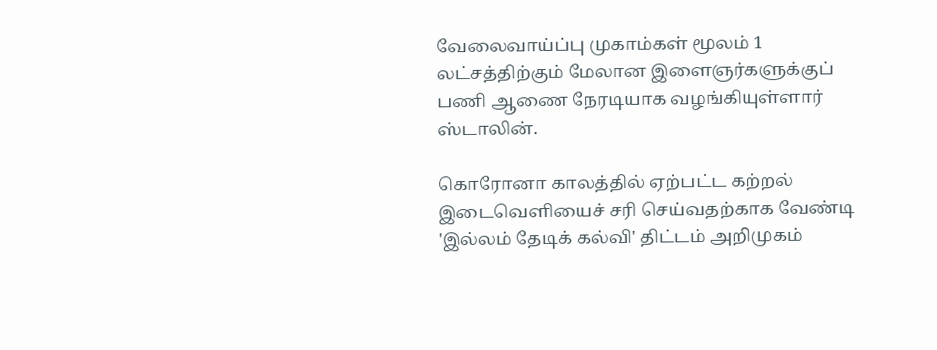வேலைவாய்ப்பு முகாம்கள் மூலம் 1 லட்சத்திற்கும் மேலான இளைஞர்களுக்குப் பணி ஆணை நேரடியாக வழங்கியுள்ளார் ஸ்டாலின்.

கொரோனா காலத்தில் ஏற்பட்ட கற்றல் இடைவெளியைச் சரி செய்வதற்காக வேண்டி 'இல்லம் தேடிக் கல்வி' திட்டம் அறிமுகம்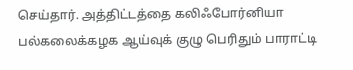செய்தார். அத்திட்டத்தை கலிஃபோர்னியா பல்கலைக்கழக ஆய்வுக் குழு பெரிதும் பாராட்டி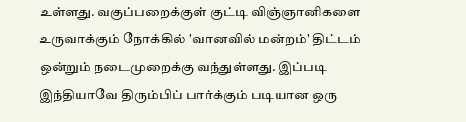உள்ளது. வகுப்பறைக்குள் குட்டி விஞ்ஞானிகளை உருவாக்கும் நோக்கில் 'வானவில் மன்றம்' திட்டம் ஒன்றும் நடைமுறைக்கு வந்துள்ளது. இப்படி இந்தியாவே திரும்பிப் பார்க்கும் படியான ஒரு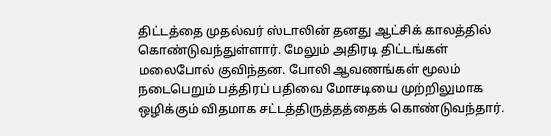திட்டத்தை முதல்வர் ஸ்டாலின் தனது ஆட்சிக் காலத்தில் கொண்டுவந்துள்ளார். மேலும் அதிரடி திட்டங்கள் மலைபோல் குவிந்தன. போலி ஆவணங்கள் மூலம் நடைபெறும் பத்திரப் பதிவை மோசடியை முற்றிலுமாக ஒழிக்கும் விதமாக சட்டத்திருத்தத்தைக் கொண்டுவந்தார்.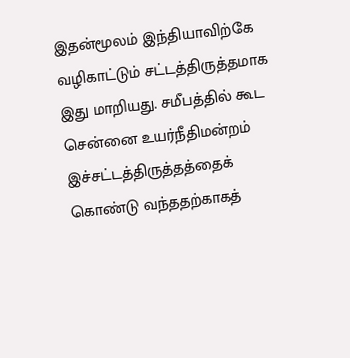இதன்மூலம் இந்தியாவிற்கே வழிகாட்டும் சட்டத்திருத்தமாக இது மாறியது. சமீபத்தில் கூட சென்னை உயர்நீதிமன்றம் இச்சட்டத்திருத்தத்தைக் கொண்டு வந்ததற்காகத்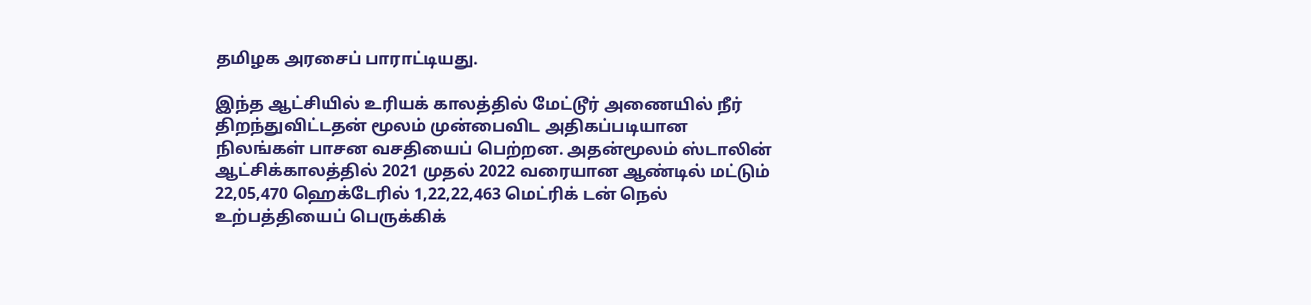தமிழக அரசைப் பாராட்டியது.

இந்த ஆட்சியில் உரியக் காலத்தில் மேட்டூர் அணையில் நீர் திறந்துவிட்டதன் மூலம் முன்பைவிட அதிகப்படியான நிலங்கள் பாசன வசதியைப் பெற்றன. அதன்மூலம் ஸ்டாலின் ஆட்சிக்காலத்தில் 2021 முதல் 2022 வரையான ஆண்டில் மட்டும் 22,05,470 ஹெக்டேரில் 1,22,22,463 மெட்ரிக் டன் நெல் உற்பத்தியைப் பெருக்கிக்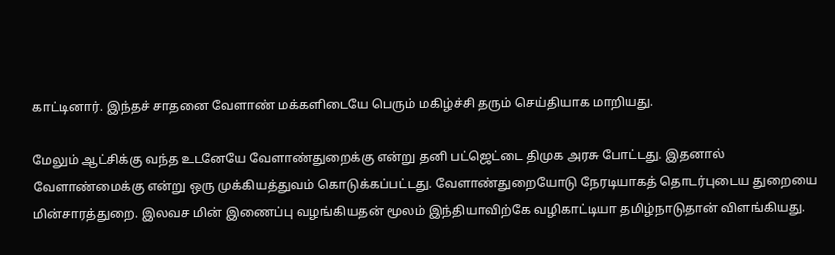காட்டினார். இந்தச் சாதனை வேளாண் மக்களிடையே பெரும் மகிழ்ச்சி தரும் செய்தியாக மாறியது.

மேலும் ஆட்சிக்கு வந்த உடனேயே வேளாண்துறைக்கு என்று தனி பட்ஜெட்டை திமுக அரசு போட்டது. இதனால் வேளாண்மைக்கு என்று ஒரு முக்கியத்துவம் கொடுக்கப்பட்டது. வேளாண்துறையோடு நேரடியாகத் தொடர்புடைய துறையை மின்சாரத்துறை. இலவச மின் இணைப்பு வழங்கியதன் மூலம் இந்தியாவிற்கே வழிகாட்டியா தமிழ்நாடுதான் விளங்கியது.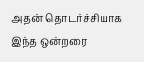அதன் தொடர்ச்சியாக இந்த ஒன்றரை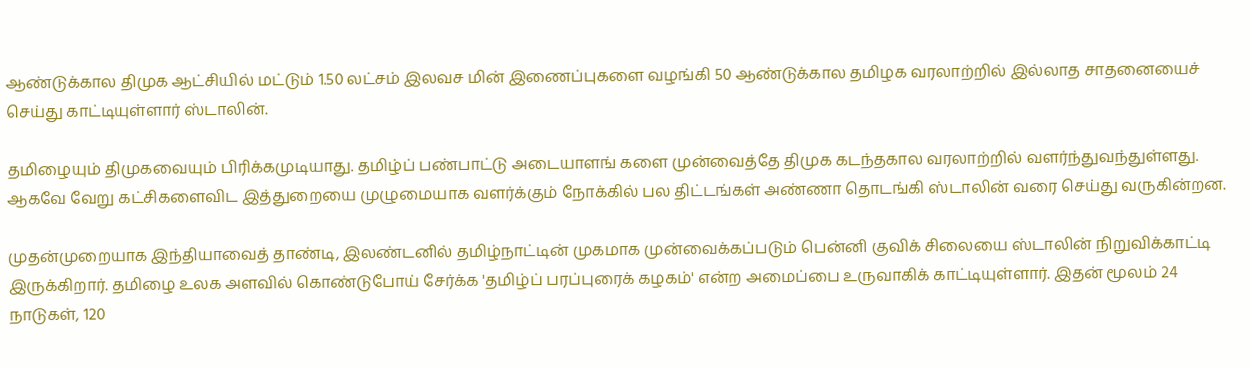ஆண்டுக்கால திமுக ஆட்சியில் மட்டும் 1.50 லட்சம் இலவச மின் இணைப்புகளை வழங்கி 50 ஆண்டுக்கால தமிழக வரலாற்றில் இல்லாத சாதனையைச் செய்து காட்டியுள்ளார் ஸ்டாலின்.

தமிழையும் திமுகவையும் பிரிக்கமுடியாது. தமிழ்ப் பண்பாட்டு அடையாளங் களை முன்வைத்தே திமுக கடந்தகால வரலாற்றில் வளர்ந்துவந்துள்ளது. ஆகவே வேறு கட்சிகளைவிட இத்துறையை முழுமையாக வளர்க்கும் நோக்கில் பல திட்டங்கள் அண்ணா தொடங்கி ஸ்டாலின் வரை செய்து வருகின்றன.

முதன்முறையாக இந்தியாவைத் தாண்டி, இலண்டனில் தமிழ்நாட்டின் முகமாக முன்வைக்கப்படும் பென்னி குவிக் சிலையை ஸ்டாலின் நிறுவிக்காட்டி இருக்கிறார். தமிழை உலக அளவில் கொண்டுபோய் சேர்க்க 'தமிழ்ப் பரப்புரைக் கழகம்' என்ற அமைப்பை உருவாகிக் காட்டியுள்ளார். இதன் மூலம் 24 நாடுகள், 120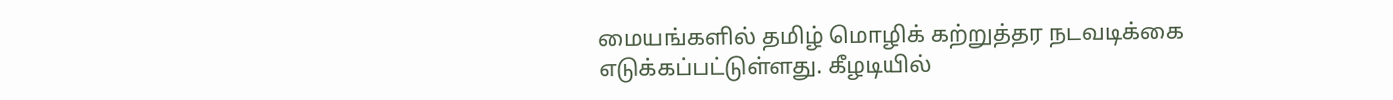மையங்களில் தமிழ் மொழிக் கற்றுத்தர நடவடிக்கை எடுக்கப்பட்டுள்ளது. கீழடியில்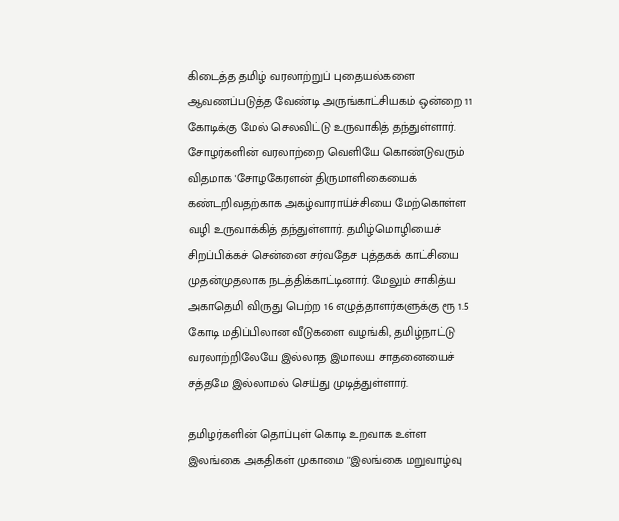கிடைத்த தமிழ் வரலாற்றுப் புதையல்களை ஆவணப்படுத்த வேண்டி அருங்காட்சியகம் ஒன்றை 11 கோடிக்கு மேல் செலவிட்டு உருவாகித் தந்துள்ளார். சோழர்களின் வரலாற்றை வெளியே கொண்டுவரும் விதமாக 'சோழகேரளன் திருமாளிகையைக் கண்டறிவதற்காக அகழ்வாராய்ச்சியை மேற்கொள்ள வழி உருவாக்கித் தந்துள்ளார். தமிழ்மொழியைச் சிறப்பிக்கச் சென்னை சர்வதேச புத்தகக் காட்சியை முதன்முதலாக நடத்திக்காட்டினார். மேலும் சாகித்ய அகாதெமி விருது பெற்ற 16 எழுத்தாளர்களுக்கு ரூ 1.5 கோடி மதிப்பிலான வீடுகளை வழங்கி, தமிழ்நாட்டு வரலாற்றிலேயே இல்லாத இமாலய சாதனையைச் சத்தமே இல்லாமல் செய்து முடித்துள்ளார்.

தமிழர்களின் தொப்புள் கொடி உறவாக உள்ள இலங்கை அகதிகள் முகாமை ''இலங்கை மறுவாழ்வு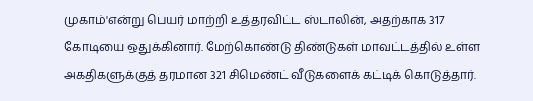முகாம்'என்று பெயர் மாற்றி உத்தரவிட்ட ஸ்டாலின், அதற்காக 317 கோடியை ஒதுக்கினார். மேற்கொண்டு திண்டுகள் மாவட்டத்தில் உள்ள அகதிகளுக்குத் தரமான 321 சிமெண்ட் வீடுகளைக் கட்டிக் கொடுத்தார்.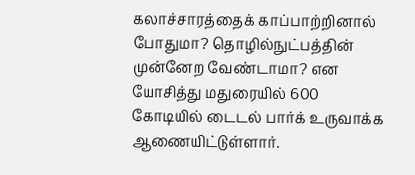கலாச்சாரத்தைக் காப்பாற்றினால் போதுமா? தொழில்நுட்பத்தின் முன்னேற வேண்டாமா? என யோசித்து மதுரையில் 600 கோடியில் டைடல் பார்க் உருவாக்க ஆணையிட்டுள்ளார்.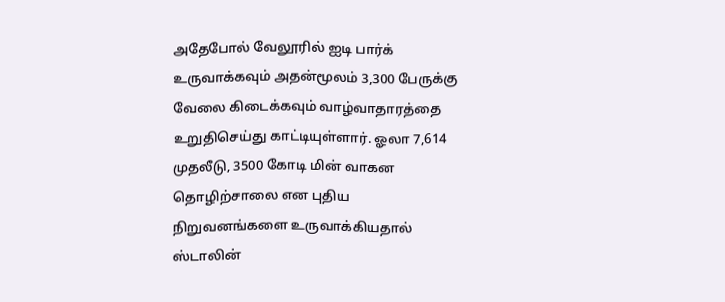அதேபோல் வேலூரில் ஐடி பார்க் உருவாக்கவும் அதன்மூலம் 3,300 பேருக்கு வேலை கிடைக்கவும் வாழ்வாதாரத்தை உறுதிசெய்து காட்டியுள்ளார். ஓலா 7,614 முதலீடு, 3500 கோடி மின் வாகன தொழிற்சாலை என புதிய நிறுவனங்களை உருவாக்கியதால் ஸ்டாலின்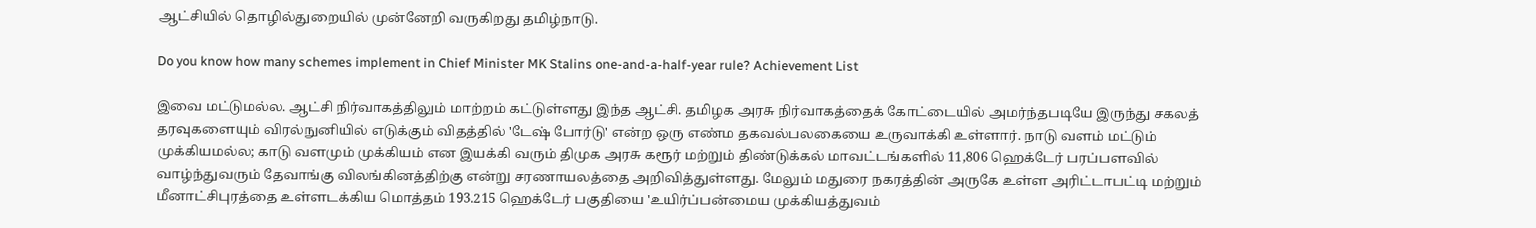ஆட்சியில் தொழில்துறையில் முன்னேறி வருகிறது தமிழ்நாடு.

Do you know how many schemes implement in Chief Minister MK Stalins one-and-a-half-year rule? Achievement List

இவை மட்டுமல்ல. ஆட்சி நிர்வாகத்திலும் மாற்றம் கட்டுள்ளது இந்த ஆட்சி. தமிழக அரசு நிர்வாகத்தைக் கோட்டையில் அமர்ந்தபடியே இருந்து சகலத் தரவுகளையும் விரல்நுனியில் எடுக்கும் விதத்தில் 'டேஷ் போர்டு' என்ற ஒரு எண்ம தகவல்பலகையை உருவாக்கி உள்ளார். நாடு வளம் மட்டும் முக்கியமல்ல; காடு வளமும் முக்கியம் என இயக்கி வரும் திமுக அரசு கரூர் மற்றும் திண்டுக்கல் மாவட்டங்களில் 11,806 ஹெக்டேர் பரப்பளவில் வாழ்ந்துவரும் தேவாங்கு விலங்கினத்திற்கு என்று சரணாயலத்தை அறிவித்துள்ளது. மேலும் மதுரை நகரத்தின் அருகே உள்ள அரிட்டாபட்டி மற்றும் மீனாட்சிபுரத்தை உள்ளடக்கிய மொத்தம் 193.215 ஹெக்டேர் பகுதியை 'உயிர்ப்பன்மைய முக்கியத்துவம்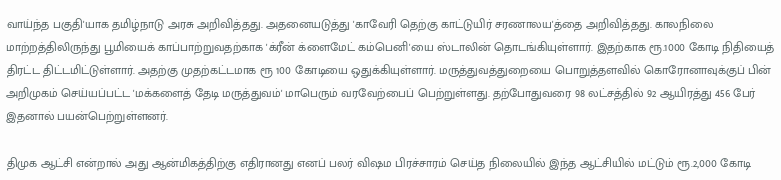வாய்ந்த பகுதி'யாக தமிழ்நாடு அரசு அறிவித்தது. அதனையடுத்து 'காவேரி தெற்கு காட்டுயிர் சரணாலய'த்தை அறிவித்தது. காலநிலை மாற்றத்திலிருந்து பூமியைக் காப்பாற்றுவதற்காக 'க்ரீன் க்ளைமேட் கம்பெனி'யை ஸ்டாலின் தொடங்கியுள்ளார். இதற்காக ரூ.1000 கோடி நிதியைத் திரட்ட திட்டமிட்டுள்ளார். அதற்கு முதற்கட்டமாக ரூ 100 கோடியை ஒதுக்கியுள்ளார். மருத்துவத்துறையை பொறுத்தளவில் கொரோனாவுக்குப் பின் அறிமுகம் செய்யப்பட்ட 'மக்களைத் தேடி மருத்துவம்' மாபெரும் வரவேற்பைப் பெற்றுள்ளது. தற்போதுவரை 98 லட்சத்தில் 92 ஆயிரத்து 456 பேர் இதனால் பயன்பெற்றுள்ளனர்.

திமுக ஆட்சி என்றால் அது ஆன்மிகத்திற்கு எதிரானது எனப் பலர் விஷம பிரச்சாரம் செய்த நிலையில் இந்த ஆட்சியில் மட்டும் ரூ.2,000 கோடி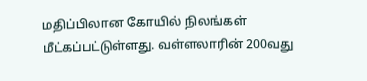மதிப்பிலான கோயில் நிலங்கள் மீட்கப்பட்டுள்ளது. வள்ளலாரின் 200வது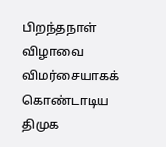பிறந்தநாள் விழாவை விமர்சையாகக் கொண்டாடிய திமுக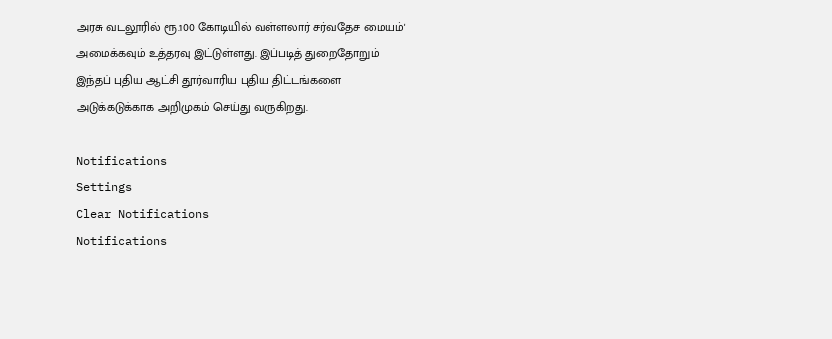அரசு வடலூரில் ரூ.100 கோடியில் வள்ளலார் சர்வதேச மையம்' அமைக்கவும் உத்தரவு இட்டுள்ளது. இப்படித் துறைதோறும் இந்தப் புதிய ஆட்சி தூர்வாரிய புதிய திட்டங்களை அடுக்கடுக்காக அறிமுகம் செய்து வருகிறது.

Notifications
Settings
Clear Notifications
Notifications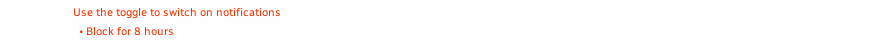Use the toggle to switch on notifications
  • Block for 8 hours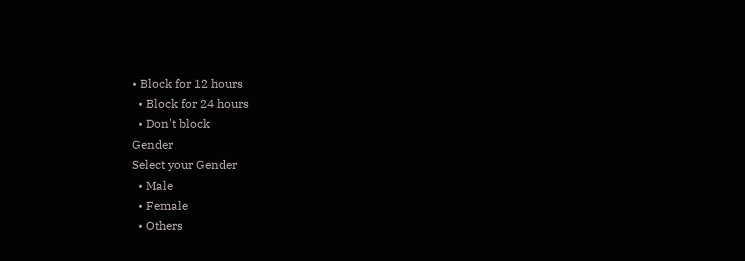• Block for 12 hours
  • Block for 24 hours
  • Don't block
Gender
Select your Gender
  • Male
  • Female
  • Others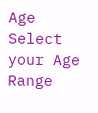Age
Select your Age Range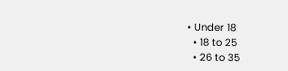• Under 18
  • 18 to 25
  • 26 to 35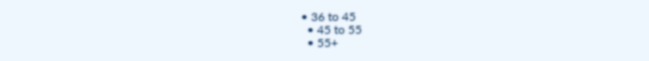• 36 to 45
  • 45 to 55
  • 55+